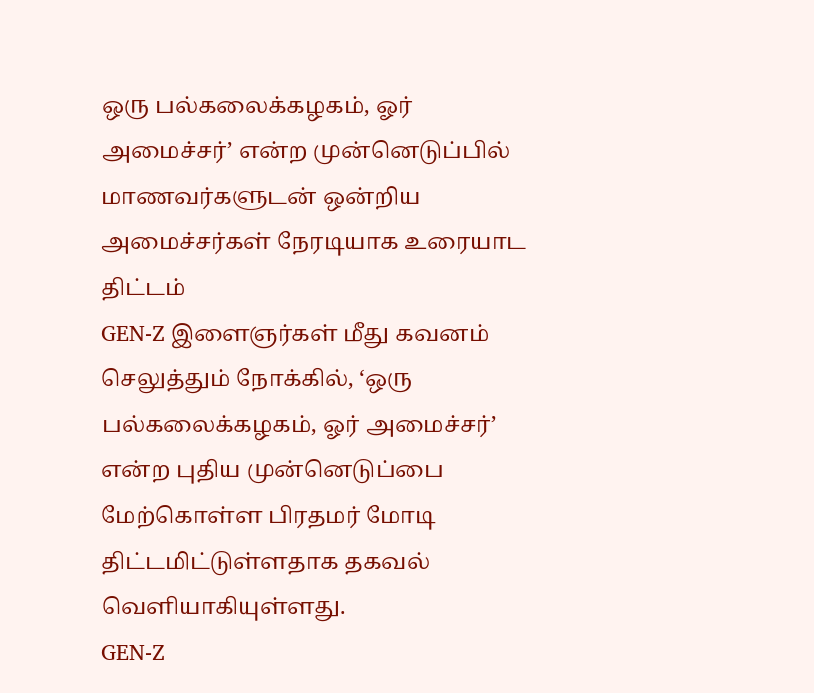ஒரு பல்கலைக்கழகம், ஓர் அமைச்சர்’ என்ற முன்னெடுப்பில் மாணவர்களுடன் ஒன்றிய அமைச்சர்கள் நேரடியாக உரையாட திட்டம்
GEN-Z இளைஞர்கள் மீது கவனம் செலுத்தும் நோக்கில், ‘ஒரு பல்கலைக்கழகம், ஓர் அமைச்சர்’ என்ற புதிய முன்னெடுப்பை மேற்கொள்ள பிரதமர் மோடி திட்டமிட்டுள்ளதாக தகவல் வெளியாகியுள்ளது.
GEN-Z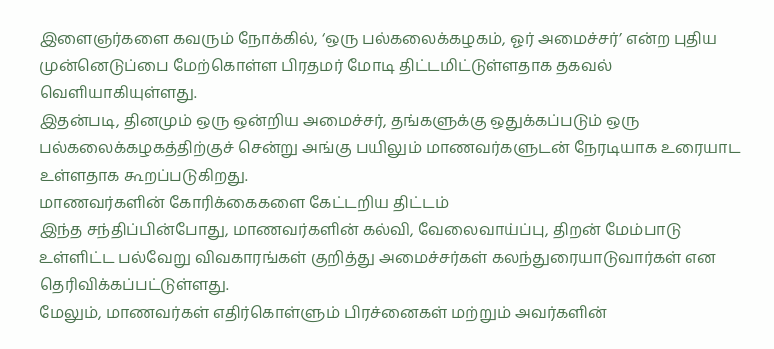இளைஞர்களை கவரும் நோக்கில், ‘ஒரு பல்கலைக்கழகம், ஓர் அமைச்சர்’ என்ற புதிய முன்னெடுப்பை மேற்கொள்ள பிரதமர் மோடி திட்டமிட்டுள்ளதாக தகவல் வெளியாகியுள்ளது.
இதன்படி, தினமும் ஒரு ஒன்றிய அமைச்சர், தங்களுக்கு ஒதுக்கப்படும் ஒரு பல்கலைக்கழகத்திற்குச் சென்று அங்கு பயிலும் மாணவர்களுடன் நேரடியாக உரையாட உள்ளதாக கூறப்படுகிறது.
மாணவர்களின் கோரிக்கைகளை கேட்டறிய திட்டம்
இந்த சந்திப்பின்போது, மாணவர்களின் கல்வி, வேலைவாய்ப்பு, திறன் மேம்பாடு உள்ளிட்ட பல்வேறு விவகாரங்கள் குறித்து அமைச்சர்கள் கலந்துரையாடுவார்கள் என தெரிவிக்கப்பட்டுள்ளது.
மேலும், மாணவர்கள் எதிர்கொள்ளும் பிரச்னைகள் மற்றும் அவர்களின்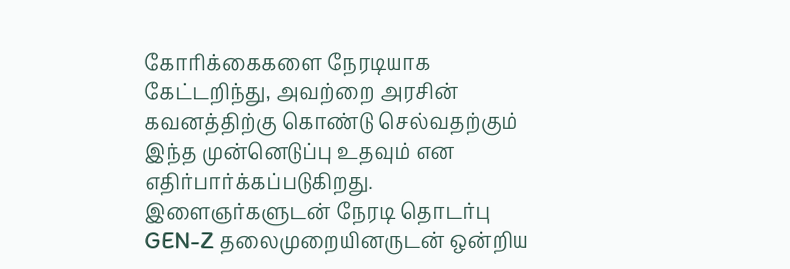கோரிக்கைகளை நேரடியாக கேட்டறிந்து, அவற்றை அரசின் கவனத்திற்கு கொண்டு செல்வதற்கும் இந்த முன்னெடுப்பு உதவும் என எதிர்பார்க்கப்படுகிறது.
இளைஞர்களுடன் நேரடி தொடர்பு
GEN-Z தலைமுறையினருடன் ஒன்றிய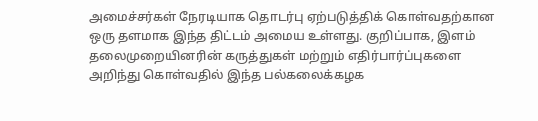அமைச்சர்கள் நேரடியாக தொடர்பு ஏற்படுத்திக் கொள்வதற்கான ஒரு தளமாக இந்த திட்டம் அமைய உள்ளது. குறிப்பாக, இளம் தலைமுறையினரின் கருத்துகள் மற்றும் எதிர்பார்ப்புகளை அறிந்து கொள்வதில் இந்த பல்கலைக்கழக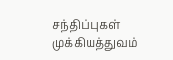சந்திப்புகள் முக்கியத்துவம்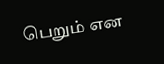பெறும் என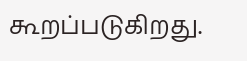கூறப்படுகிறது.